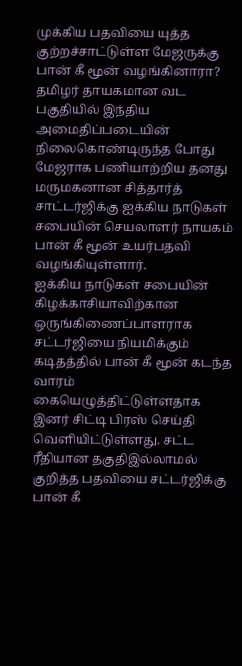முக்கிய பதவியை யுத்த குற்றச்சாட்டுள்ள மேஜருக்கு பான் கீ மூன் வழங்கினாரா?
தமிழர் தாயகமான வட பகுதியில் இந்திய அமைதிப்படையின் நிலைகொண்டிருந்த போது மேஜராக பணியாற்றிய தனது மருமகனான சித்தார்த் சாட்டர்ஜிக்கு ஐக்கிய நாடுகள் சபையின் செயலாளர் நாயகம் பான் கீ மூன் உயர்பதவி வழங்கியுள்ளார்.
ஐக்கிய நாடுகள் சபையின் கிழக்காசியாவிற்கான ஒருங்கிணைப்பாளராக சட்டர்ஜியை நியமிக்கும் கடிதத்தில் பான் கீ மூன் கடந்த வாரம் கையெழுத்திட்டுள்ளதாக இனர் சிட்டி பிரஸ் செய்தி வெளியிட்டுள்ளது. சட்ட ரீதியான தகுதிஇல்லாமல் குறித்த பதவியை சட்டர்ஜிக்கு பான் கீ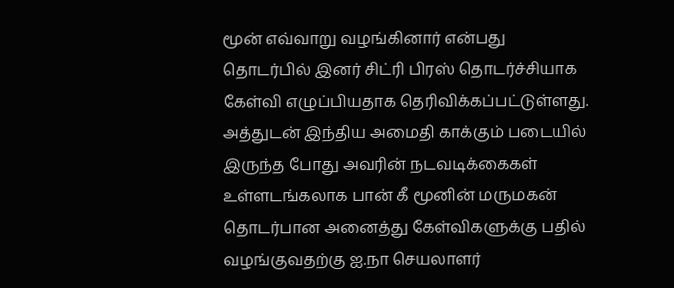மூன் எவ்வாறு வழங்கினார் என்பது தொடர்பில் இனர் சிட்ரி பிரஸ் தொடர்ச்சியாக கேள்வி எழுப்பியதாக தெரிவிக்கப்பட்டுள்ளது.
அத்துடன் இந்திய அமைதி காக்கும் படையில் இருந்த போது அவரின் நடவடிக்கைகள் உள்ளடங்கலாக பான் கீ மூனின் மருமகன் தொடர்பான அனைத்து கேள்விகளுக்கு பதில் வழங்குவதற்கு ஐ.நா செயலாளர்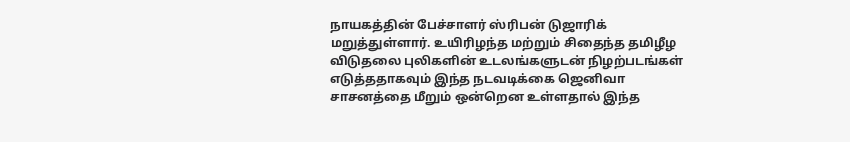நாயகத்தின் பேச்சாளர் ஸ்ரிபன் டுஜாரிக் மறுத்துள்ளார். உயிரிழந்த மற்றும் சிதைந்த தமிழீழ விடுதலை புலிகளின் உடலங்களுடன் நிழற்படங்கள் எடுத்ததாகவும் இந்த நடவடிக்கை ஜெனிவா சாசனத்தை மீறும் ஒன்றென உள்ளதால் இந்த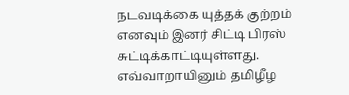நடவடிக்கை யுத்தக் குற்றம் எனவும் இனர் சிட்டி பிரஸ் சுட்டிக்காட்டியுள்ளது.
எவ்வாறாயினும் தமிழீழ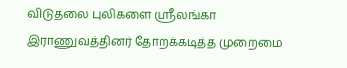விடுதலை புலிகளை ஸ்ரீலங்கா இராணுவத்தினர் தோறக்கடித்த முறைமை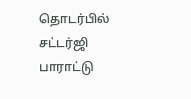தொடர்பில் சட்டர்ஜி பாராட்டு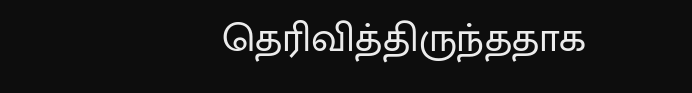தெரிவித்திருந்ததாக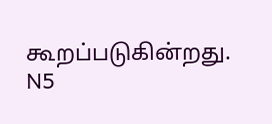கூறப்படுகின்றது.
N5